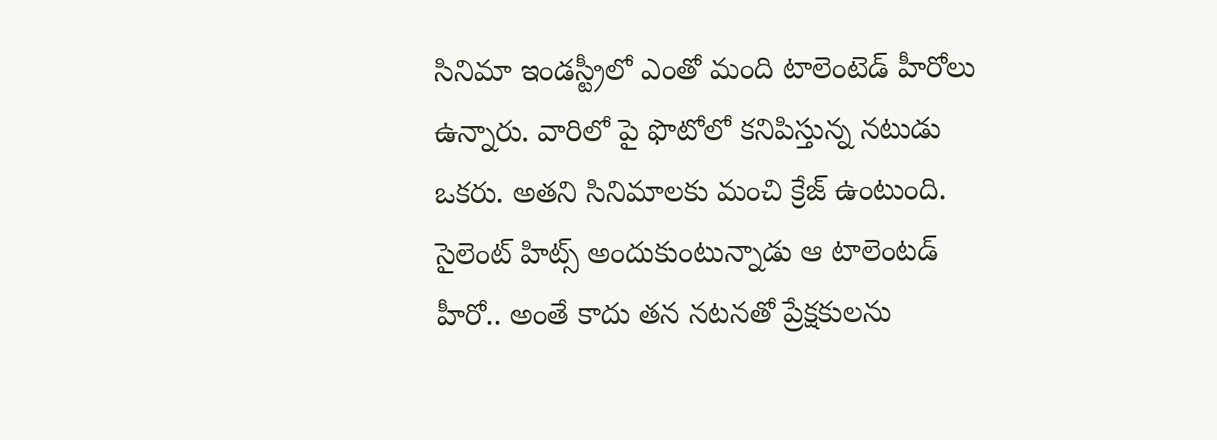సినిమా ఇండస్ట్రీలో ఎంతో మంది టాలెంటెడ్ హీరోలు ఉన్నారు. వారిలో పై ఫొటోలో కనిపిస్తున్న నటుడు ఒకరు. అతని సినిమాలకు మంచి క్రేజ్ ఉంటుంది. సైలెంట్ హిట్స్ అందుకుంటున్నాడు ఆ టాలెంటడ్ హీరో.. అంతే కాదు తన నటనతో ప్రేక్షకులను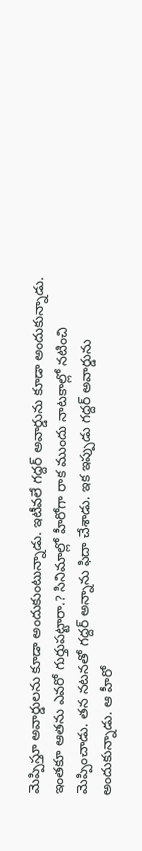మెప్పిస్తూ అవార్డులను కూడా అందుకుంటున్నాడు. ఇటీవలే గద్దర్ అవార్డును కూడా అందుకున్నాడు. ఇంతకూ ఆతను ఎవరో గుర్తుపట్టారా.? సినిమాల్లో హీరోగా రాక ముందు నాటకాల్లో నటించి మెప్పించాడు. తన నటనతో గద్దర్ అన్నాను ఫిదా చేశాడు. ఇక ఇప్పుడు గద్దర్ అవార్డును అందుకున్నాడు. ఆ హీరో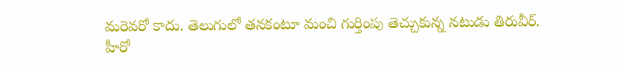మరెవరో కాదు. తెలుగులో తనకంటూ మంచి గుర్తింపు తెచ్చుకున్న నటుడు తిరువీర్.
హీరో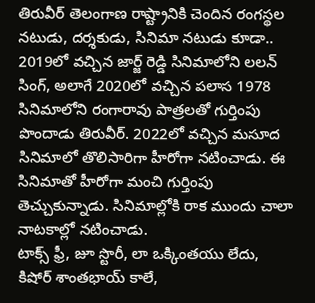తిరువీర్ తెలంగాణ రాష్ట్రానికి చెందిన రంగస్థల నటుడు, దర్శకుడు, సినిమా నటుడు కూడా.. 2019లో వచ్చిన జార్జ్ రెడ్డి సినిమాలోని లలన్ సింగ్, అలాగే 2020లో వచ్చిన పలాస 1978 సినిమాలోని రంగారావు పాత్రలతో గుర్తింపు పొందాడు తిరువీర్. 2022లో వచ్చిన మసూద సినిమాలో తొలిసారిగా హీరోగా నటించాడు. ఈ సినిమాతో హీరోగా మంచి గుర్తింపు తెచ్చుకున్నాడు. సినిమాల్లోకి రాక ముందు చాలా నాటకాల్లో నటించాడు.
టాక్స్ ఫ్రీ, జూ స్టొరీ, లా ఒక్కింతయు లేదు, కిషోర్ శాంతభాయ్ కాలే,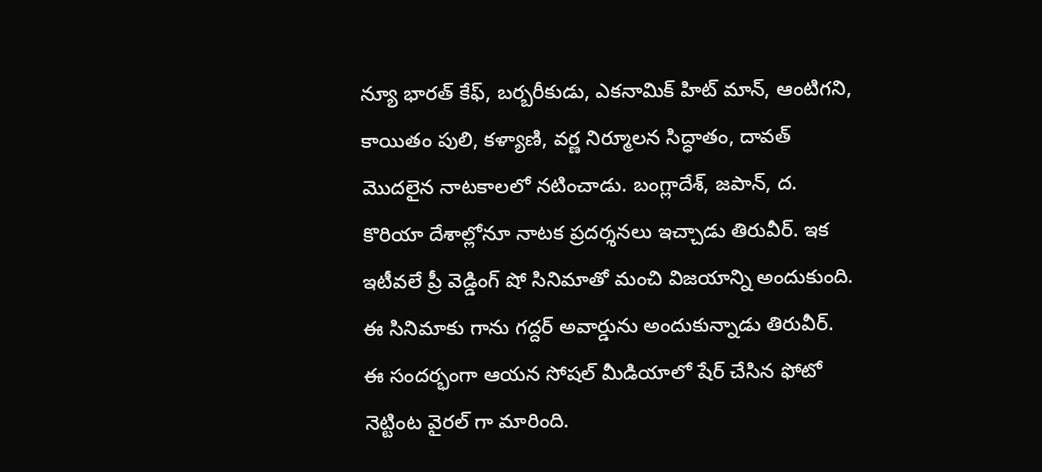న్యూ భారత్ కేఫ్, బర్బరీకుడు, ఎకనామిక్ హిట్ మాన్, ఆంటిగని, కాయితం పులి, కళ్యాణి, వర్ణ నిర్మూలన సిద్ధాతం, దావత్ మొదలైన నాటకాలలో నటించాడు. బంగ్లాదేశ్, జపాన్, ద. కొరియా దేశాల్లోనూ నాటక ప్రదర్శనలు ఇచ్చాడు తిరువీర్. ఇక ఇటీవలే ప్రీ వెడ్డింగ్ షో సినిమాతో మంచి విజయాన్ని అందుకుంది. ఈ సినిమాకు గాను గద్దర్ అవార్డును అందుకున్నాడు తిరువీర్. ఈ సందర్భంగా ఆయన సోషల్ మీడియాలో షేర్ చేసిన ఫోటో నెట్టింట వైరల్ గా మారింది.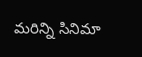మరిన్ని సినిమా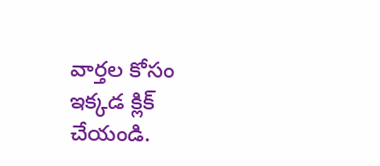వార్తల కోసం ఇక్కడ క్లిక్ చేయండి.